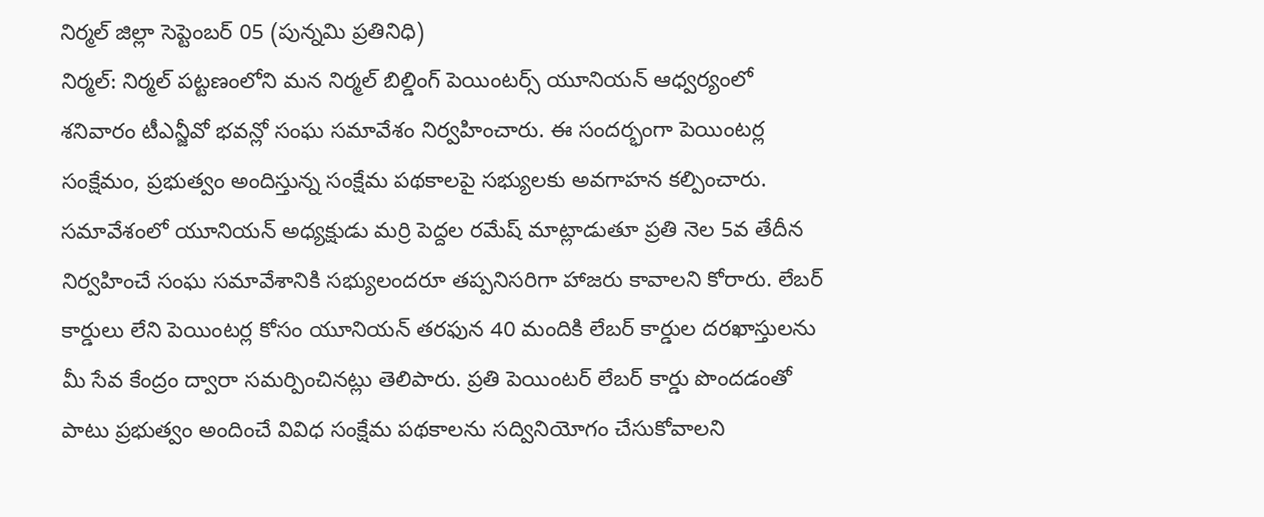నిర్మల్ జిల్లా సెప్టెంబర్ 05 (పున్నమి ప్రతినిధి)
నిర్మల్: నిర్మల్ పట్టణంలోని మన నిర్మల్ బిల్డింగ్ పెయింటర్స్ యూనియన్ ఆధ్వర్యంలో శనివారం టీఎన్జీవో భవన్లో సంఘ సమావేశం నిర్వహించారు. ఈ సందర్భంగా పెయింటర్ల సంక్షేమం, ప్రభుత్వం అందిస్తున్న సంక్షేమ పథకాలపై సభ్యులకు అవగాహన కల్పించారు.
సమావేశంలో యూనియన్ అధ్యక్షుడు మర్రి పెద్దల రమేష్ మాట్లాడుతూ ప్రతి నెల 5వ తేదీన నిర్వహించే సంఘ సమావేశానికి సభ్యులందరూ తప్పనిసరిగా హాజరు కావాలని కోరారు. లేబర్ కార్డులు లేని పెయింటర్ల కోసం యూనియన్ తరఫున 40 మందికి లేబర్ కార్డుల దరఖాస్తులను మీ సేవ కేంద్రం ద్వారా సమర్పించినట్లు తెలిపారు. ప్రతి పెయింటర్ లేబర్ కార్డు పొందడంతో పాటు ప్రభుత్వం అందించే వివిధ సంక్షేమ పథకాలను సద్వినియోగం చేసుకోవాలని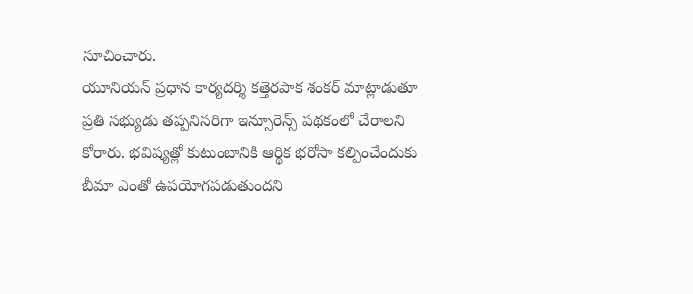సూచించారు.
యూనియన్ ప్రధాన కార్యదర్శి కత్తెరపాక శంకర్ మాట్లాడుతూ ప్రతి సభ్యుడు తప్పనిసరిగా ఇన్సూరెన్స్ పథకంలో చేరాలని కోరారు. భవిష్యత్లో కుటుంబానికి ఆర్థిక భరోసా కల్పించేందుకు బీమా ఎంతో ఉపయోగపడుతుందని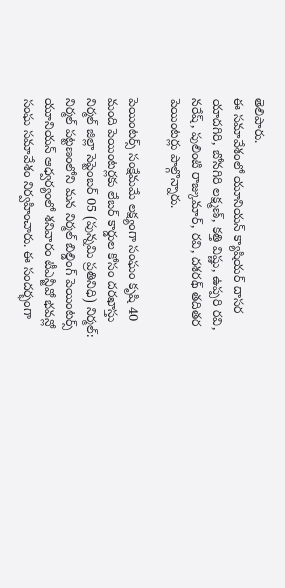తెలిపారు.
ఈ సమావేశంలో యూనియన్ క్యాషియర్ దాసర యాదగిరి, బోనగిరి లక్ష్మణ్, కత్తి విష్ణు, ఉప్పరి రవి, నరేష్, పులింటి రాజ్కుమార్, రవి, దశరథ్ తదితర పెయింటర్లు పాల్గొన్నారు.

పెయింటర్స్ సంక్షేమమే లక్ష్యంగా సంఘం కృషి 40 మంది పెయింటర్లకు లేబర్ కార్డుల కోసం దరఖాస్తు
నిర్మల్ జిల్లా సెప్టెంబర్ 05 (పున్నమి ప్రతినిధి) నిర్మల్: నిర్మల్ పట్టణంలోని మన నిర్మల్ బిల్డింగ్ పెయింటర్స్ యూనియన్ ఆధ్వర్యంలో శనివారం టీఎన్జీవో భవన్లో సంఘ సమావేశం నిర్వహించారు. ఈ సందర్భంగా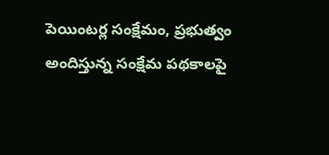పెయింటర్ల సంక్షేమం, ప్రభుత్వం అందిస్తున్న సంక్షేమ పథకాలపై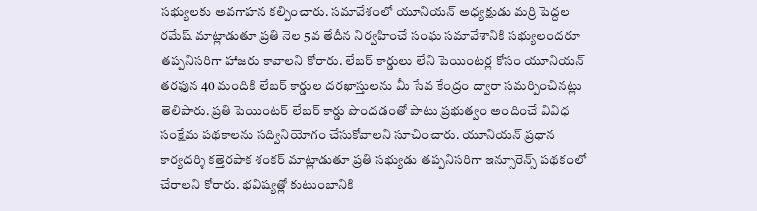సభ్యులకు అవగాహన కల్పించారు. సమావేశంలో యూనియన్ అధ్యక్షుడు మర్రి పెద్దల రమేష్ మాట్లాడుతూ ప్రతి నెల 5వ తేదీన నిర్వహించే సంఘ సమావేశానికి సభ్యులందరూ తప్పనిసరిగా హాజరు కావాలని కోరారు. లేబర్ కార్డులు లేని పెయింటర్ల కోసం యూనియన్ తరఫున 40 మందికి లేబర్ కార్డుల దరఖాస్తులను మీ సేవ కేంద్రం ద్వారా సమర్పించినట్లు తెలిపారు. ప్రతి పెయింటర్ లేబర్ కార్డు పొందడంతో పాటు ప్రభుత్వం అందించే వివిధ సంక్షేమ పథకాలను సద్వినియోగం చేసుకోవాలని సూచించారు. యూనియన్ ప్రధాన కార్యదర్శి కత్తెరపాక శంకర్ మాట్లాడుతూ ప్రతి సభ్యుడు తప్పనిసరిగా ఇన్సూరెన్స్ పథకంలో చేరాలని కోరారు. భవిష్యత్లో కుటుంబానికి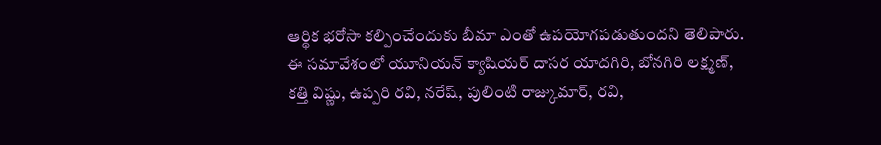ఆర్థిక భరోసా కల్పించేందుకు బీమా ఎంతో ఉపయోగపడుతుందని తెలిపారు. ఈ సమావేశంలో యూనియన్ క్యాషియర్ దాసర యాదగిరి, బోనగిరి లక్ష్మణ్, కత్తి విష్ణు, ఉప్పరి రవి, నరేష్, పులింటి రాజ్కుమార్, రవి,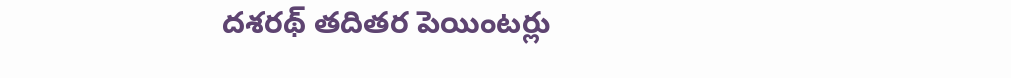దశరథ్ తదితర పెయింటర్లు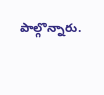పాల్గొన్నారు.